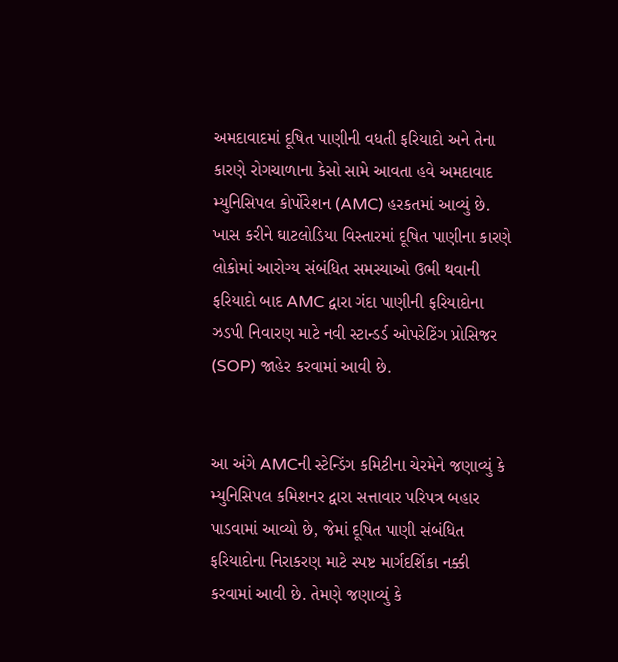અમદાવાદમાં દૂષિત પાણીની વધતી ફરિયાદો અને તેના કારણે રોગચાળાના કેસો સામે આવતા હવે અમદાવાદ મ્યુનિસિપલ કોર્પોરેશન (AMC) હરકતમાં આવ્યું છે. ખાસ કરીને ઘાટલોડિયા વિસ્તારમાં દૂષિત પાણીના કારણે લોકોમાં આરોગ્ય સંબંધિત સમસ્યાઓ ઉભી થવાની ફરિયાદો બાદ AMC દ્વારા ગંદા પાણીની ફરિયાદોના ઝડપી નિવારણ માટે નવી સ્ટાન્ડર્ડ ઓપરેટિંગ પ્રોસિજર (SOP) જાહેર કરવામાં આવી છે.


આ અંગે AMCની સ્ટેન્ડિંગ કમિટીના ચેરમેને જણાવ્યું કે મ્યુનિસિપલ કમિશનર દ્વારા સત્તાવાર પરિપત્ર બહાર પાડવામાં આવ્યો છે, જેમાં દૂષિત પાણી સંબંધિત ફરિયાદોના નિરાકરણ માટે સ્પષ્ટ માર્ગદર્શિકા નક્કી કરવામાં આવી છે. તેમણે જણાવ્યું કે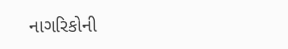નાગરિકોની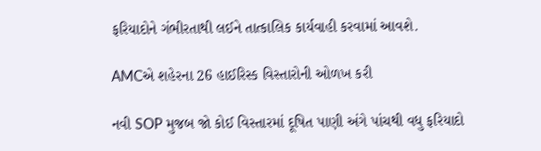ફરિયાદોને ગંભીરતાથી લઈને તાત્કાલિક કાર્યવાહી કરવામાં આવશે.

AMCએ શહેરના 26 હાઈરિસ્ક વિસ્તારોની ઓળખ કરી

નવી SOP મુજબ જો કોઈ વિસ્તારમાં દૂષિત પાણી અંગે પાંચથી વધુ ફરિયાદો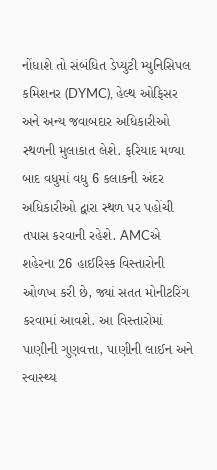નોંધાશે તો સંબંધિત ડેપ્યુટી મ્યુનિસિપલ કમિશનર (DYMC), હેલ્થ ઓફિસર અને અન્ય જવાબદાર અધિકારીઓ સ્થળની મુલાકાત લેશે. ફરિયાદ મળ્યા બાદ વધુમાં વધુ 6 કલાકની અંદર અધિકારીઓ દ્વારા સ્થળ પર પહોંચી તપાસ કરવાની રહેશે. AMCએ શહેરના 26 હાઈરિસ્ક વિસ્તારોની ઓળખ કરી છે, જ્યાં સતત મોનીટરિંગ કરવામાં આવશે. આ વિસ્તારોમાં પાણીની ગુણવત્તા, પાણીની લાઈન અને સ્વાસ્થ્ય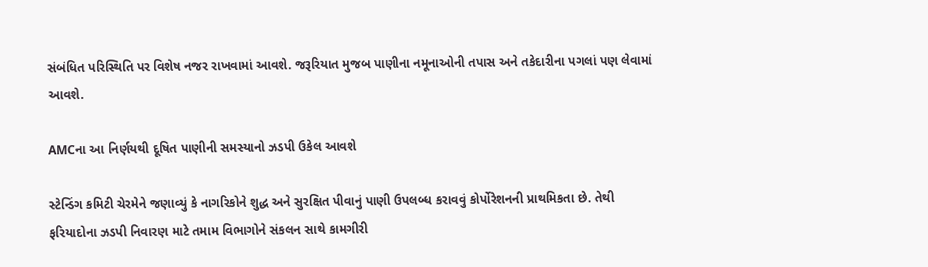સંબંધિત પરિસ્થિતિ પર વિશેષ નજર રાખવામાં આવશે. જરૂરિયાત મુજબ પાણીના નમૂનાઓની તપાસ અને તકેદારીના પગલાં પણ લેવામાં આવશે.

AMCના આ નિર્ણયથી દૂષિત પાણીની સમસ્યાનો ઝડપી ઉકેલ આવશે

સ્ટેન્ડિંગ કમિટી ચેરમેને જણાવ્યું કે નાગરિકોને શુદ્ધ અને સુરક્ષિત પીવાનું પાણી ઉપલબ્ધ કરાવવું કોર્પોરેશનની પ્રાથમિકતા છે. તેથી ફરિયાદોના ઝડપી નિવારણ માટે તમામ વિભાગોને સંકલન સાથે કામગીરી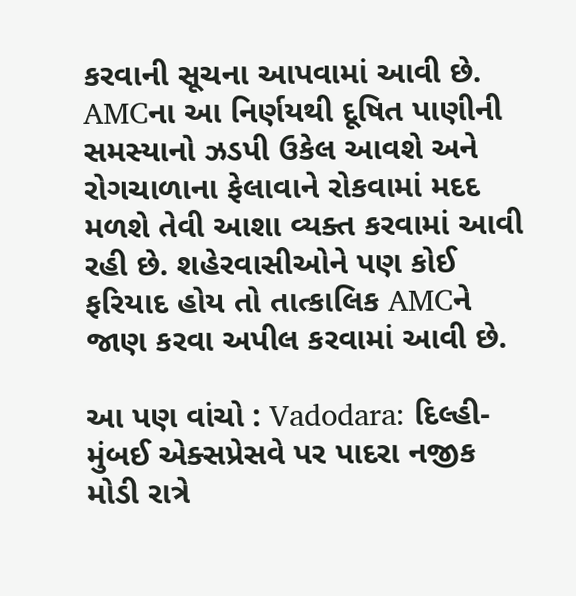કરવાની સૂચના આપવામાં આવી છે. AMCના આ નિર્ણયથી દૂષિત પાણીની સમસ્યાનો ઝડપી ઉકેલ આવશે અને રોગચાળાના ફેલાવાને રોકવામાં મદદ મળશે તેવી આશા વ્યક્ત કરવામાં આવી રહી છે. શહેરવાસીઓને પણ કોઈ ફરિયાદ હોય તો તાત્કાલિક AMCને જાણ કરવા અપીલ કરવામાં આવી છે.

આ પણ વાંચો : Vadodara: દિલ્હી-મુંબઈ એક્સપ્રેસવે પર પાદરા નજીક મોડી રાત્રે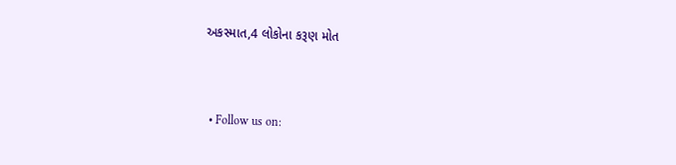અકસ્માત,4 લોકોના કરૂણ મોત



  • Follow us on: